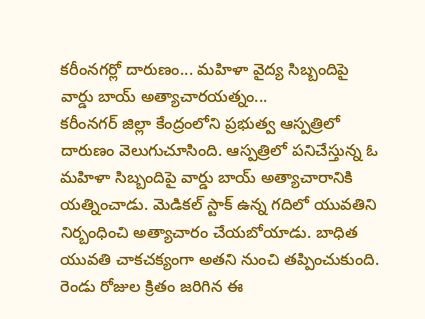కరీంనగర్లో దారుణం... మహిళా వైద్య సిబ్బందిపై వార్డు బాయ్ అత్యాచారయత్నం...
కరీంనగర్ జిల్లా కేంద్రంలోని ప్రభుత్వ ఆస్పత్రిలో దారుణం వెలుగుచూసింది. ఆస్పత్రిలో పనిచేస్తున్న ఓ మహిళా సిబ్బందిపై వార్డు బాయ్ అత్యాచారానికి యత్నించాడు. మెడికల్ స్టాక్ ఉన్న గదిలో యువతిని నిర్బంధించి అత్యాచారం చేయబోయాడు. బాధిత యువతి చాకచక్యంగా అతని నుంచి తప్పించుకుంది. రెండు రోజుల క్రితం జరిగిన ఈ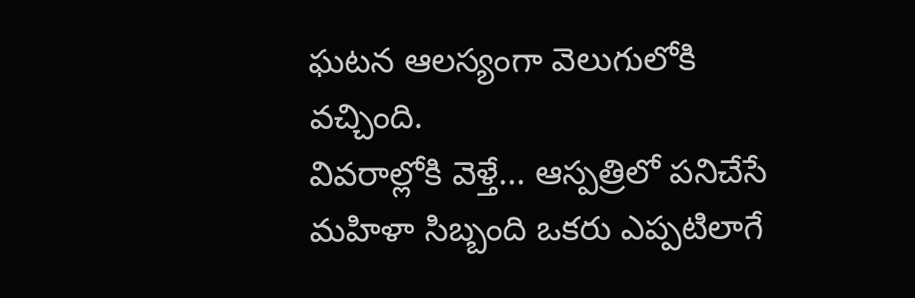ఘటన ఆలస్యంగా వెలుగులోకి వచ్చింది.
వివరాల్లోకి వెళ్తే... ఆస్పత్రిలో పనిచేసే మహిళా సిబ్బంది ఒకరు ఎప్పటిలాగే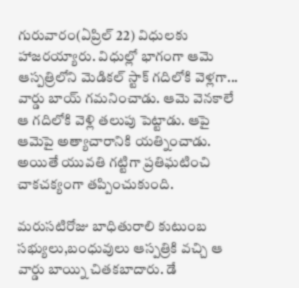గురువారం(ఏప్రిల్ 22) విధులకు హాజరయ్యారు. విధుల్లో భాగంగా ఆమె ఆస్పత్రిలోని మెడికల్ స్టాక్ గదిలోకి వెళ్లగా... వార్డు బాయ్ గమనించాడు. ఆమె వెనకాలే ఆ గదిలోకి వెళ్లి తలుపు పెట్టాడు. ఆపై ఆమెపై అత్యాచారానికి యత్నించాడు. అయితే యువతి గట్టిగా ప్రతిఘటించి చాకచక్యంగా తప్పించుకుంది.

మరుసటిరోజు బాధితురాలి కుటుంబ సభ్యులు,బంధువులు ఆస్పత్రికి వచ్చి ఆ వార్డు బాయ్ని చితకబాదారు. డే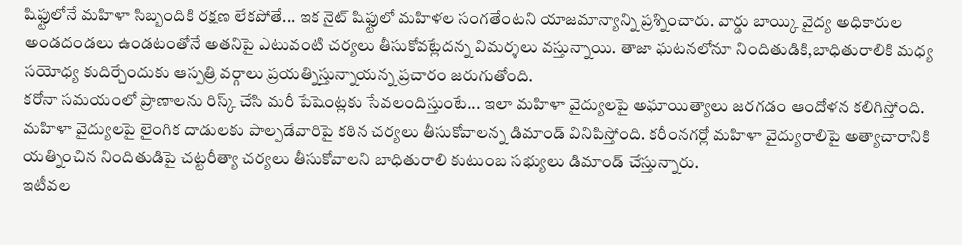షిఫ్టులోనే మహిళా సిబ్బందికి రక్షణ లేకపోతే... ఇక నైట్ షిఫ్టులో మహిళల సంగతేంటని యాజమాన్యాన్ని ప్రశ్నించారు. వార్డు బాయ్కి వైద్య అధికారుల అండదండలు ఉండటంతోనే అతనిపై ఎటువంటి చర్యలు తీసుకోవట్లేదన్న విమర్శలు వస్తున్నాయి. తాజా ఘటనలోనూ నిందితుడికి,బాధితురాలికి మధ్య సయోధ్య కుదిర్చేందుకు ఆస్పత్రి వర్గాలు ప్రయత్నిస్తున్నాయన్న ప్రచారం జరుగుతోంది.
కరోనా సమయంలో ప్రాణాలను రిస్క్ చేసి మరీ పేషెంట్లకు సేవలందిస్తుంటే... ఇలా మహిళా వైద్యులపై అఘాయిత్యాలు జరగడం ఆందోళన కలిగిస్తోంది. మహిళా వైద్యులపై లైంగిక దాడులకు పాల్పడేవారిపై కఠిన చర్యలు తీసుకోవాలన్న డిమాండ్ వినిపిస్తోంది. కరీంనగర్లో మహిళా వైద్యురాలిపై అత్యాచారానికి యత్నించిన నిందితుడిపై చట్టరీత్యా చర్యలు తీసుకోవాలని బాధితురాలి కుటుంబ సభ్యులు డిమాండ్ చేస్తున్నారు.
ఇటీవల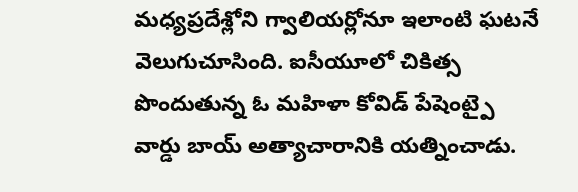మధ్యప్రదేశ్లోని గ్వాలియర్లోనూ ఇలాంటి ఘటనే వెలుగుచూసింది. ఐసీయూలో చికిత్స పొందుతున్న ఓ మహిళా కోవిడ్ పేషెంట్పై వార్డు బాయ్ అత్యాచారానికి యత్నించాడు.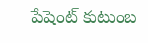పేషెంట్ కుటుంబ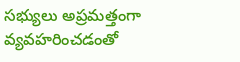సభ్యులు అప్రమత్తంగా వ్యవహరించడంతో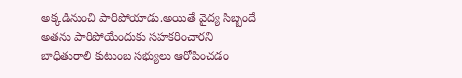అక్కడినుంచి పారిపోయాడు.అయితే వైద్య సిబ్బందే అతను పారిపోయేందుకు సహకరించారని బాధితురాలి కుటుంబ సభ్యులు ఆరోపించడం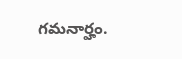గమనార్హం.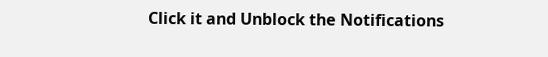Click it and Unblock the Notifications